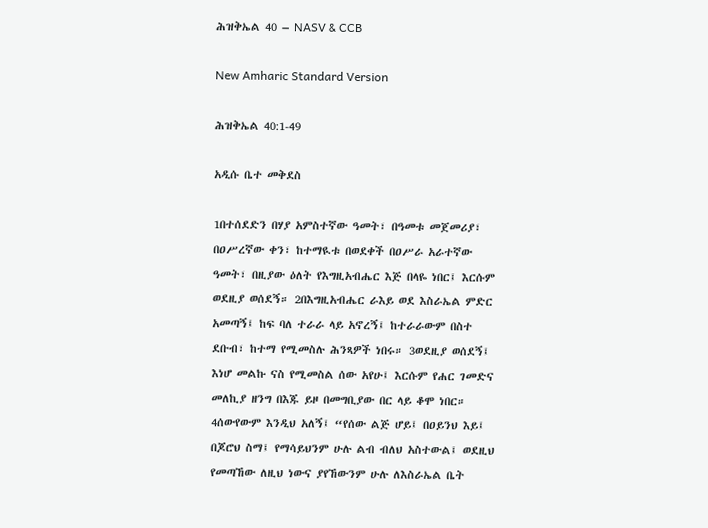ሕዝቅኤል 40 – NASV & CCB

New Amharic Standard Version

ሕዝቅኤል 40:1-49

አዲሱ ቤተ መቅደስ

1በተሰደድን በሃያ አምስተኛው ዓመት፣ በዓመቱ መጀመሪያ፣ በዐሥረኛው ቀን፣ ከተማዪቱ በወደቀች በዐሥራ አራተኛው ዓመት፣ በዚያው ዕለት የእግዚአብሔር እጅ በላዬ ነበር፤ እርሱም ወደዚያ ወሰደኝ። 2በእግዚአብሔር ራእይ ወደ እስራኤል ምድር አመጣኝ፤ ከፍ ባለ ተራራ ላይ አኖረኝ፤ ከተራራውም በስተ ደቡብ፣ ከተማ የሚመስሉ ሕንጻዎች ነበሩ። 3ወደዚያ ወሰደኝ፤ እነሆ መልኩ ናስ የሚመስል ሰው አየሁ፤ እርሱም የሐር ገመድና መለኪያ ዘንግ በእጁ ይዞ በመግቢያው በር ላይ ቆሞ ነበር። 4ሰውየውም እንዲህ አለኝ፤ “የሰው ልጅ ሆይ፤ በዐይንህ እይ፤ በጆሮህ ስማ፤ የማሳይህንም ሁሉ ልብ ብለህ አስተውል፤ ወደዚህ የመጣኸው ለዚህ ነውና ያየኸውንም ሁሉ ለእስራኤል ቤት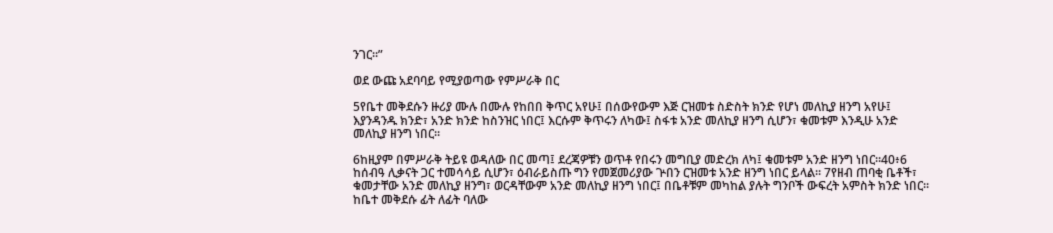ንገር።”

ወደ ውጩ አደባባይ የሚያወጣው የምሥራቅ በር

5የቤተ መቅደሱን ዙሪያ ሙሉ በሙሉ የከበበ ቅጥር አየሁ፤ በሰውየውም እጅ ርዝመቱ ስድስት ክንድ የሆነ መለኪያ ዘንግ አየሁ፤ እያንዳንዱ ክንድ፣ አንድ ክንድ ከስንዝር ነበር፤ እርሱም ቅጥሩን ለካው፤ ስፋቱ አንድ መለኪያ ዘንግ ሲሆን፣ ቁመቱም እንዲሁ አንድ መለኪያ ዘንግ ነበር።

6ከዚያም በምሥራቅ ትይዩ ወዳለው በር መጣ፤ ደረጃዎቹን ወጥቶ የበሩን መግቢያ መድረክ ለካ፤ ቁመቱም አንድ ዘንግ ነበር።40፥6 ከሰብዓ ሊቃናት ጋር ተመሳሳይ ሲሆን፣ ዕብራይስጡ ግን የመጀመሪያው ጕበን ርዝመቱ አንድ ዘንግ ነበር ይላል። 7የዘብ ጠባቂ ቤቶች፣ ቁመታቸው አንድ መለኪያ ዘንግ፣ ወርዳቸውም አንድ መለኪያ ዘንግ ነበር፤ በቤቶቹም መካከል ያሉት ግንቦች ውፍረት አምስት ክንድ ነበር። ከቤተ መቅደሱ ፊት ለፊት ባለው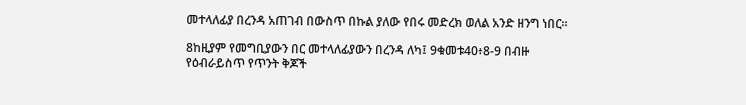መተላለፊያ በረንዳ አጠገብ በውስጥ በኩል ያለው የበሩ መድረክ ወለል አንድ ዘንግ ነበር።

8ከዚያም የመግቢያውን በር መተላለፊያውን በረንዳ ለካ፤ 9ቁመቱ40፥8-9 በብዙ የዕብራይስጥ የጥንት ቅጆች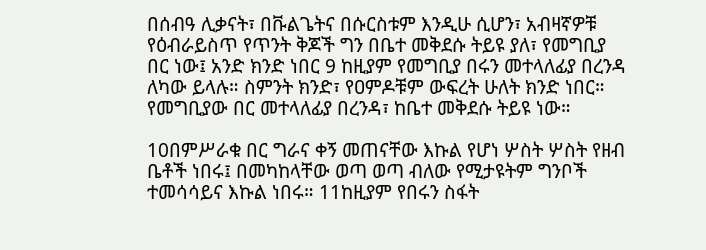በሰብዓ ሊቃናት፣ በቩልጌትና በሱርስቱም እንዲሁ ሲሆን፣ አብዛኛዎቹ የዕብራይስጥ የጥንት ቅጆች ግን በቤተ መቅደሱ ትይዩ ያለ፣ የመግቢያ በር ነው፤ አንድ ክንድ ነበር 9 ከዚያም የመግቢያ በሩን መተላለፊያ በረንዳ ለካው ይላሉ። ስምንት ክንድ፣ የዐምዶቹም ውፍረት ሁለት ክንድ ነበር። የመግቢያው በር መተላለፊያ በረንዳ፣ ከቤተ መቅደሱ ትይዩ ነው።

10በምሥራቁ በር ግራና ቀኝ መጠናቸው እኩል የሆነ ሦስት ሦስት የዘብ ቤቶች ነበሩ፤ በመካከላቸው ወጣ ወጣ ብለው የሚታዩትም ግንቦች ተመሳሳይና እኩል ነበሩ። 11ከዚያም የበሩን ስፋት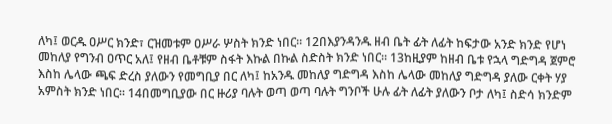ለካ፤ ወርዱ ዐሥር ክንድ፣ ርዝመቱም ዐሥራ ሦስት ክንድ ነበር። 12በእያንዳንዱ ዘብ ቤት ፊት ለፊት ከፍታው አንድ ክንድ የሆነ መከለያ የግንብ ዐጥር አለ፤ የዘብ ቤቶቹም ስፋት እኩል በኩል ስድስት ክንድ ነበር። 13ከዚያም ከዘብ ቤቱ የኋላ ግድግዳ ጀምሮ እስከ ሌላው ጫፍ ድረስ ያለውን የመግቢያ በር ለካ፤ ከአንዱ መከለያ ግድግዳ እስከ ሌላው መከለያ ግድግዳ ያለው ርቀት ሃያ አምስት ክንድ ነበር። 14በመግቢያው በር ዙሪያ ባሉት ወጣ ወጣ ባሉት ግንቦች ሁሉ ፊት ለፊት ያለውን ቦታ ለካ፤ ስድሳ ክንድም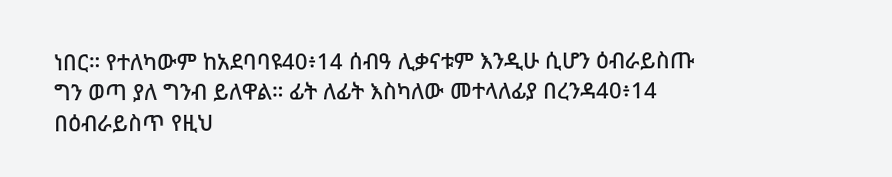ነበር። የተለካውም ከአደባባዩ40፥14 ሰብዓ ሊቃናቱም እንዲሁ ሲሆን ዕብራይስጡ ግን ወጣ ያለ ግንብ ይለዋል። ፊት ለፊት እስካለው መተላለፊያ በረንዳ40፥14 በዕብራይስጥ የዚህ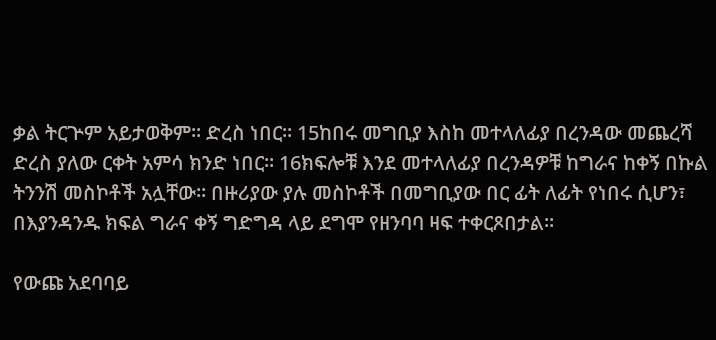ቃል ትርጕም አይታወቅም። ድረስ ነበር። 15ከበሩ መግቢያ እስከ መተላለፊያ በረንዳው መጨረሻ ድረስ ያለው ርቀት አምሳ ክንድ ነበር። 16ክፍሎቹ እንደ መተላለፊያ በረንዳዎቹ ከግራና ከቀኝ በኩል ትንንሽ መስኮቶች አሏቸው። በዙሪያው ያሉ መስኮቶች በመግቢያው በር ፊት ለፊት የነበሩ ሲሆን፣ በእያንዳንዱ ክፍል ግራና ቀኝ ግድግዳ ላይ ደግሞ የዘንባባ ዛፍ ተቀርጾበታል።

የውጩ አደባባይ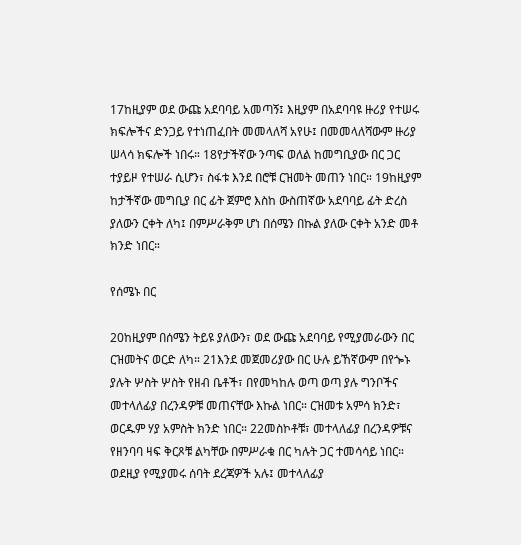17ከዚያም ወደ ውጩ አደባባይ አመጣኝ፤ እዚያም በአደባባዩ ዙሪያ የተሠሩ ክፍሎችና ድንጋይ የተነጠፈበት መመላለሻ አየሁ፤ በመመላለሻውም ዙሪያ ሠላሳ ክፍሎች ነበሩ። 18የታችኛው ንጣፍ ወለል ከመግቢያው በር ጋር ተያይዞ የተሠራ ሲሆን፣ ስፋቱ እንደ በሮቹ ርዝመት መጠን ነበር። 19ከዚያም ከታችኛው መግቢያ በር ፊት ጀምሮ እስከ ውስጠኛው አደባባይ ፊት ድረስ ያለውን ርቀት ለካ፤ በምሥራቅም ሆነ በሰሜን በኩል ያለው ርቀት አንድ መቶ ክንድ ነበር።

የሰሜኑ በር

20ከዚያም በሰሜን ትይዩ ያለውን፣ ወደ ውጩ አደባባይ የሚያመራውን በር ርዝመትና ወርድ ለካ። 21እንደ መጀመሪያው በር ሁሉ ይኸኛውም በየጐኑ ያሉት ሦስት ሦስት የዘብ ቤቶች፣ በየመካከሉ ወጣ ወጣ ያሉ ግንቦችና መተላለፊያ በረንዳዎቹ መጠናቸው እኩል ነበር። ርዝመቱ አምሳ ክንድ፣ ወርዱም ሃያ አምስት ክንድ ነበር። 22መስኮቶቹ፣ መተላለፊያ በረንዳዎቹና የዘንባባ ዛፍ ቅርጾቹ ልካቸው በምሥራቁ በር ካሉት ጋር ተመሳሳይ ነበር። ወደዚያ የሚያመሩ ሰባት ደረጃዎች አሉ፤ መተላለፊያ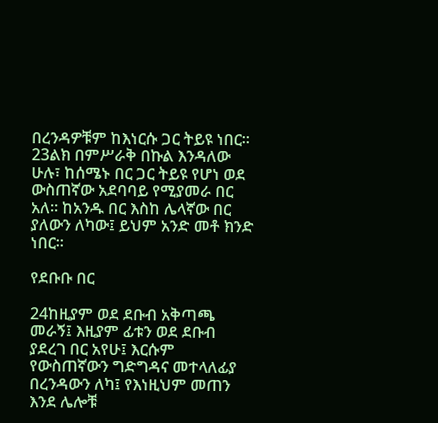በረንዳዎቹም ከእነርሱ ጋር ትይዩ ነበር። 23ልክ በምሥራቅ በኩል እንዳለው ሁሉ፣ ከሰሜኑ በር ጋር ትይዩ የሆነ ወደ ውስጠኛው አደባባይ የሚያመራ በር አለ። ከአንዱ በር እስከ ሌላኛው በር ያለውን ለካው፤ ይህም አንድ መቶ ክንድ ነበር።

የደቡቡ በር

24ከዚያም ወደ ደቡብ አቅጣጫ መራኝ፤ እዚያም ፊቱን ወደ ደቡብ ያደረገ በር አየሁ፤ እርሱም የውስጠኛውን ግድግዳና መተላለፊያ በረንዳውን ለካ፤ የእነዚህም መጠን እንደ ሌሎቹ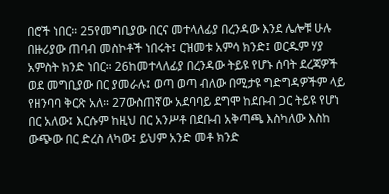በሮች ነበር። 25የመግቢያው በርና መተላለፊያ በረንዳው እንደ ሌሎቹ ሁሉ በዙሪያው ጠባብ መስኮቶች ነበሩት፤ ርዝመቱ አምሳ ክንድ፤ ወርዱም ሃያ አምስት ክንድ ነበር። 26ከመተላለፊያ በረንዳው ትይዩ የሆኑ ሰባት ደረጃዎች ወደ መግቢያው በር ያመራሉ፤ ወጣ ወጣ ብለው በሚታዩ ግድግዳዎችም ላይ የዘንባባ ቅርጽ አለ። 27ውስጠኛው አደባባይ ደግሞ ከደቡብ ጋር ትይዩ የሆነ በር አለው፤ እርሱም ከዚህ በር አንሥቶ በደቡብ አቅጣጫ እስካለው እስከ ውጭው በር ድረስ ለካው፤ ይህም አንድ መቶ ክንድ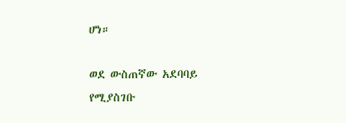ሆነ።

ወደ ውስጠኛው አደባባይ የሚያስገቡ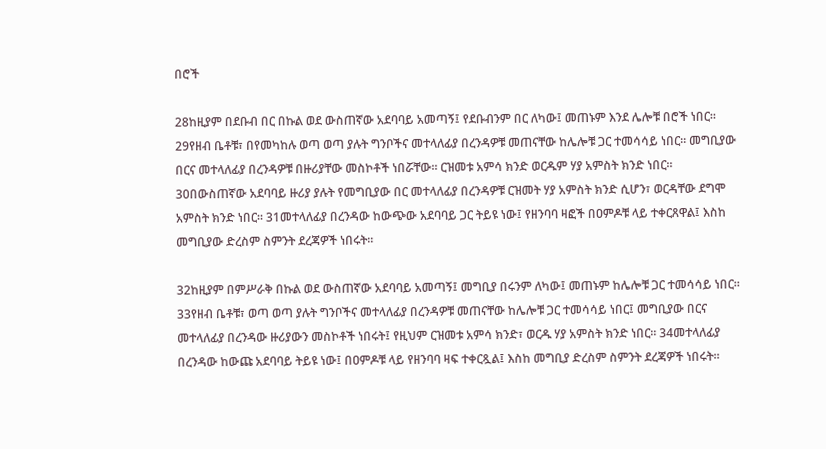በሮች

28ከዚያም በደቡብ በር በኩል ወደ ውስጠኛው አደባባይ አመጣኝ፤ የደቡብንም በር ለካው፤ መጠኑም እንደ ሌሎቹ በሮች ነበር። 29የዘብ ቤቶቹ፣ በየመካከሉ ወጣ ወጣ ያሉት ግንቦችና መተላለፊያ በረንዳዎቹ መጠናቸው ከሌሎቹ ጋር ተመሳሳይ ነበር። መግቢያው በርና መተላለፊያ በረንዳዎቹ በዙሪያቸው መስኮቶች ነበሯቸው። ርዝመቱ አምሳ ክንድ ወርዱም ሃያ አምስት ክንድ ነበር። 30በውስጠኛው አደባባይ ዙሪያ ያሉት የመግቢያው በር መተላለፊያ በረንዳዎቹ ርዝመት ሃያ አምስት ክንድ ሲሆን፣ ወርዳቸው ደግሞ አምስት ክንድ ነበር። 31መተላለፊያ በረንዳው ከውጭው አደባባይ ጋር ትይዩ ነው፤ የዘንባባ ዛፎች በዐምዶቹ ላይ ተቀርጸዋል፤ እስከ መግቢያው ድረስም ስምንት ደረጃዎች ነበሩት።

32ከዚያም በምሥራቅ በኩል ወደ ውስጠኛው አደባባይ አመጣኝ፤ መግቢያ በሩንም ለካው፤ መጠኑም ከሌሎቹ ጋር ተመሳሳይ ነበር። 33የዘብ ቤቶቹ፣ ወጣ ወጣ ያሉት ግንቦችና መተላለፊያ በረንዳዎቹ መጠናቸው ከሌሎቹ ጋር ተመሳሳይ ነበር፤ መግቢያው በርና መተላለፊያ በረንዳው ዙሪያውን መስኮቶች ነበሩት፤ የዚህም ርዝመቱ አምሳ ክንድ፣ ወርዱ ሃያ አምስት ክንድ ነበር። 34መተላለፊያ በረንዳው ከውጩ አደባባይ ትይዩ ነው፤ በዐምዶቹ ላይ የዘንባባ ዛፍ ተቀርጿል፤ እስከ መግቢያ ድረስም ስምንት ደረጃዎች ነበሩት።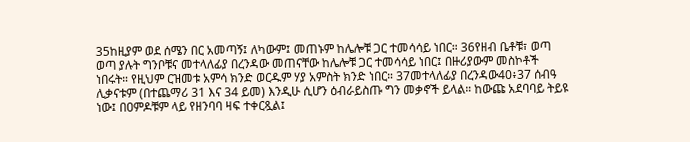35ከዚያም ወደ ሰሜን በር አመጣኝ፤ ለካውም፤ መጠኑም ከሌሎቹ ጋር ተመሳሳይ ነበር። 36የዘብ ቤቶቹ፣ ወጣ ወጣ ያሉት ግንቦቹና መተላለፊያ በረንዳው መጠናቸው ከሌሎቹ ጋር ተመሳሳይ ነበር፤ በዙሪያውም መስኮቶች ነበሩት። የዚህም ርዝመቱ አምሳ ክንድ ወርዱም ሃያ አምስት ክንድ ነበር። 37መተላለፊያ በረንዳው40፥37 ሰብዓ ሊቃናቱም (በተጨማሪ 31 እና 34 ይመ) እንዲሁ ሲሆን ዕብራይስጡ ግን መቃኖች ይላል። ከውጩ አደባባይ ትይዩ ነው፤ በዐምዶቹም ላይ የዘንባባ ዛፍ ተቀርጿል፤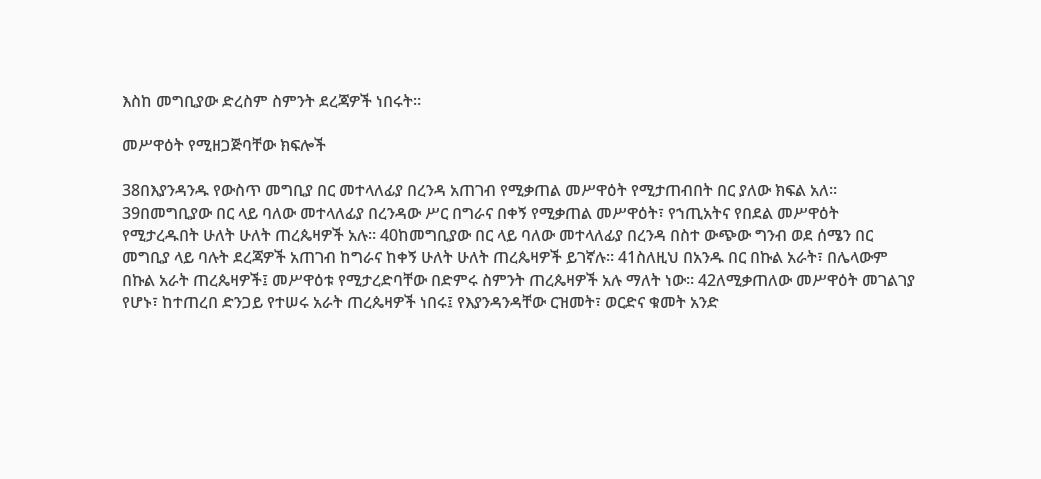እስከ መግቢያው ድረስም ስምንት ደረጃዎች ነበሩት።

መሥዋዕት የሚዘጋጅባቸው ክፍሎች

38በእያንዳንዱ የውስጥ መግቢያ በር መተላለፊያ በረንዳ አጠገብ የሚቃጠል መሥዋዕት የሚታጠብበት በር ያለው ክፍል አለ። 39በመግቢያው በር ላይ ባለው መተላለፊያ በረንዳው ሥር በግራና በቀኝ የሚቃጠል መሥዋዕት፣ የኀጢአትና የበደል መሥዋዕት የሚታረዱበት ሁለት ሁለት ጠረጴዛዎች አሉ። 40ከመግቢያው በር ላይ ባለው መተላለፊያ በረንዳ በስተ ውጭው ግንብ ወደ ሰሜን በር መግቢያ ላይ ባሉት ደረጃዎች አጠገብ ከግራና ከቀኝ ሁለት ሁለት ጠረጴዛዎች ይገኛሉ። 41ስለዚህ በአንዱ በር በኩል አራት፣ በሌላውም በኩል አራት ጠረጴዛዎች፤ መሥዋዕቱ የሚታረድባቸው በድምሩ ስምንት ጠረጴዛዎች አሉ ማለት ነው። 42ለሚቃጠለው መሥዋዕት መገልገያ የሆኑ፣ ከተጠረበ ድንጋይ የተሠሩ አራት ጠረጴዛዎች ነበሩ፤ የእያንዳንዳቸው ርዝመት፣ ወርድና ቁመት አንድ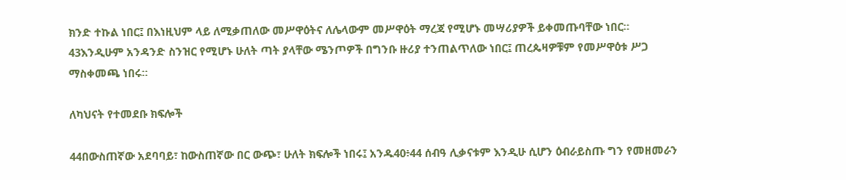ክንድ ተኩል ነበር፤ በእነዚህም ላይ ለሚቃጠለው መሥዋዕትና ለሌላውም መሥዋዕት ማረጃ የሚሆኑ መሣሪያዎች ይቀመጡባቸው ነበር። 43እንዲሁም አንዳንድ ስንዝር የሚሆኑ ሁለት ጣት ያላቸው ሜንጦዎች በግንቡ ዙሪያ ተንጠልጥለው ነበር፤ ጠረጴዛዎቹም የመሥዋዕቱ ሥጋ ማስቀመጫ ነበሩ።

ለካህናት የተመደቡ ክፍሎች

44በውስጠኛው አደባባይ፣ ከውስጠኛው በር ውጭ፣ ሁለት ክፍሎች ነበሩ፤ አንዱ40፥44 ሰብዓ ሊቃናቱም እንዲሁ ሲሆን ዕብራይስጡ ግን የመዘመራን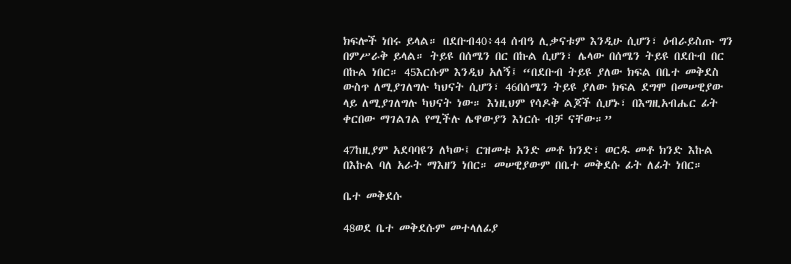ክፍሎች ነበሩ ይላል። በደቡብ40፥44 ሰብዓ ሊቃናቱም እንዲሁ ሲሆን፣ ዕብራይስጡ ግን በምሥራቅ ይላል። ትይዩ በሰሜን በር በኩል ሲሆን፣ ሌላው በሰሜን ትይዩ በደቡብ በር በኩል ነበር። 45እርሱም እንዲህ አለኝ፤ “በደቡብ ትይዩ ያለው ክፍል በቤተ መቅደስ ውስጥ ለሚያገለግሉ ካህናት ሲሆን፣ 46በሰሜን ትይዩ ያለው ክፍል ደግሞ በመሠዊያው ላይ ለሚያገለግሉ ካህናት ነው። እነዚህም የሳዶቅ ልጆች ሲሆኑ፣ በእግዚአብሔር ፊት ቀርበው ማገልገል የሚችሉ ሌዋውያን እነርሱ ብቻ ናቸው።”

47ከዚያም አደባባዩን ለካው፤ ርዝመቱ አንድ መቶ ክንድ፣ ወርዱ መቶ ክንድ እኩል በእኩል ባለ አራት ማእዘን ነበር። መሠዊያውም በቤተ መቅደሱ ፊት ለፊት ነበር።

ቤተ መቅደሱ

48ወደ ቤተ መቅደሱም መተላለፊያ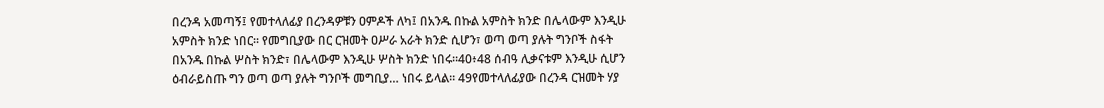በረንዳ አመጣኝ፤ የመተላለፊያ በረንዳዎቹን ዐምዶች ለካ፤ በአንዱ በኩል አምስት ክንድ በሌላውም እንዲሁ አምስት ክንድ ነበር። የመግቢያው በር ርዝመት ዐሥራ አራት ክንድ ሲሆን፣ ወጣ ወጣ ያሉት ግንቦች ስፋት በአንዱ በኩል ሦስት ክንድ፣ በሌላውም እንዲሁ ሦስት ክንድ ነበሩ።40፥48 ሰብዓ ሊቃናቱም እንዲሁ ሲሆን ዕብራይስጡ ግን ወጣ ወጣ ያሉት ግንቦች መግቢያ… ነበሩ ይላል። 49የመተላለፊያው በረንዳ ርዝመት ሃያ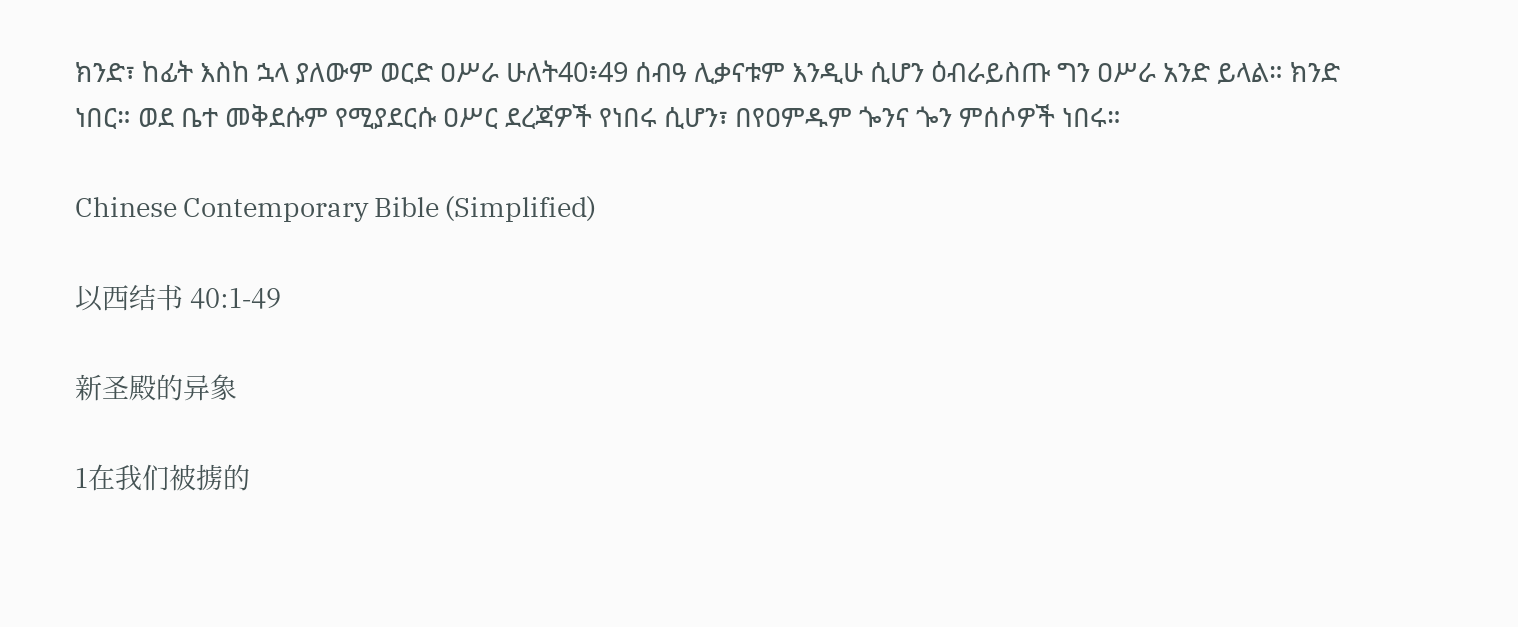ክንድ፣ ከፊት እስከ ኋላ ያለውም ወርድ ዐሥራ ሁለት40፥49 ሰብዓ ሊቃናቱም እንዲሁ ሲሆን ዕብራይስጡ ግን ዐሥራ አንድ ይላል። ክንድ ነበር። ወደ ቤተ መቅደሱም የሚያደርሱ ዐሥር ደረጃዎች የነበሩ ሲሆን፣ በየዐምዱም ጐንና ጐን ምሰሶዎች ነበሩ።

Chinese Contemporary Bible (Simplified)

以西结书 40:1-49

新圣殿的异象

1在我们被掳的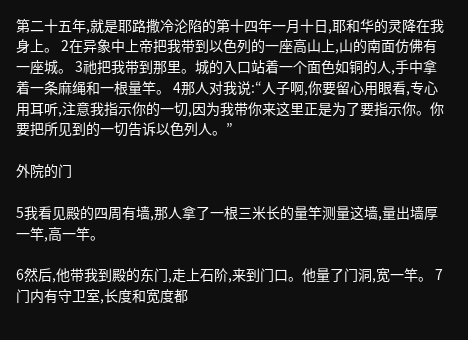第二十五年,就是耶路撒冷沦陷的第十四年一月十日,耶和华的灵降在我身上。 2在异象中上帝把我带到以色列的一座高山上,山的南面仿佛有一座城。 3祂把我带到那里。城的入口站着一个面色如铜的人,手中拿着一条麻绳和一根量竿。 4那人对我说:“人子啊,你要留心用眼看,专心用耳听,注意我指示你的一切,因为我带你来这里正是为了要指示你。你要把所见到的一切告诉以色列人。”

外院的门

5我看见殿的四周有墙,那人拿了一根三米长的量竿测量这墙,量出墙厚一竿,高一竿。

6然后,他带我到殿的东门,走上石阶,来到门口。他量了门洞,宽一竿。 7门内有守卫室,长度和宽度都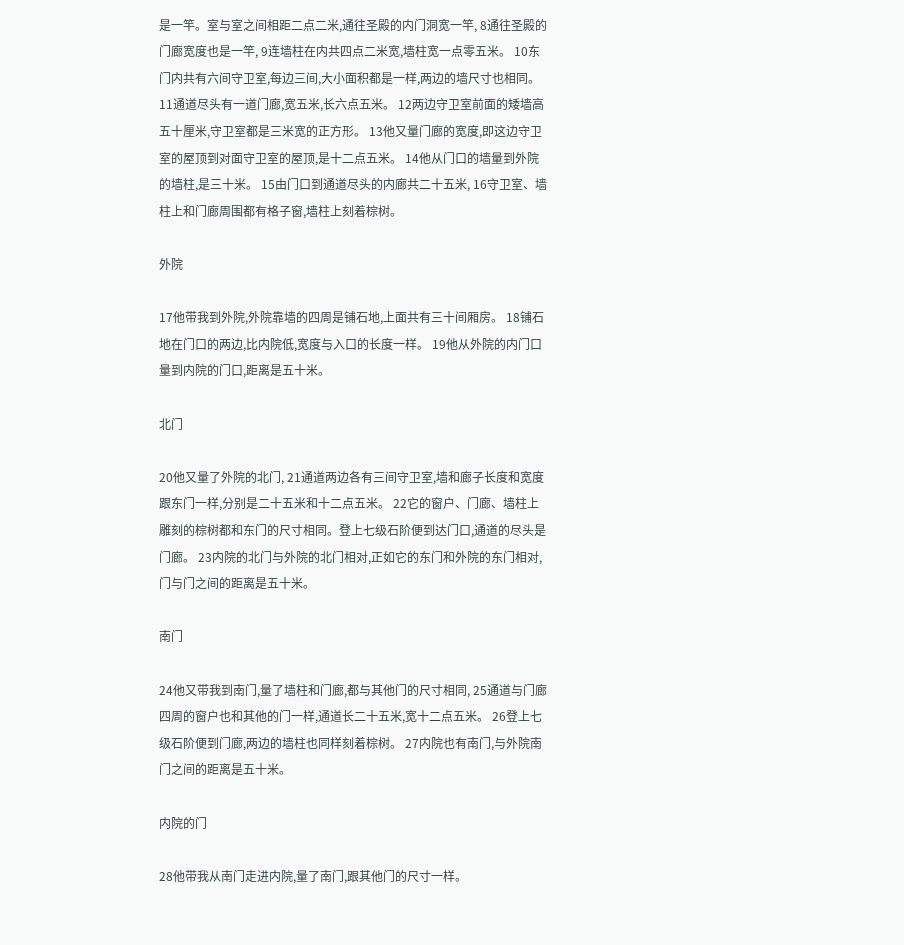是一竿。室与室之间相距二点二米,通往圣殿的内门洞宽一竿, 8通往圣殿的门廊宽度也是一竿, 9连墙柱在内共四点二米宽,墙柱宽一点零五米。 10东门内共有六间守卫室,每边三间,大小面积都是一样,两边的墙尺寸也相同。 11通道尽头有一道门廊,宽五米,长六点五米。 12两边守卫室前面的矮墙高五十厘米,守卫室都是三米宽的正方形。 13他又量门廊的宽度,即这边守卫室的屋顶到对面守卫室的屋顶,是十二点五米。 14他从门口的墙量到外院的墙柱,是三十米。 15由门口到通道尽头的内廊共二十五米, 16守卫室、墙柱上和门廊周围都有格子窗,墙柱上刻着棕树。

外院

17他带我到外院,外院靠墙的四周是铺石地,上面共有三十间厢房。 18铺石地在门口的两边,比内院低,宽度与入口的长度一样。 19他从外院的内门口量到内院的门口,距离是五十米。

北门

20他又量了外院的北门, 21通道两边各有三间守卫室,墙和廊子长度和宽度跟东门一样,分别是二十五米和十二点五米。 22它的窗户、门廊、墙柱上雕刻的棕树都和东门的尺寸相同。登上七级石阶便到达门口,通道的尽头是门廊。 23内院的北门与外院的北门相对,正如它的东门和外院的东门相对,门与门之间的距离是五十米。

南门

24他又带我到南门,量了墙柱和门廊,都与其他门的尺寸相同, 25通道与门廊四周的窗户也和其他的门一样,通道长二十五米,宽十二点五米。 26登上七级石阶便到门廊,两边的墙柱也同样刻着棕树。 27内院也有南门,与外院南门之间的距离是五十米。

内院的门

28他带我从南门走进内院,量了南门,跟其他门的尺寸一样。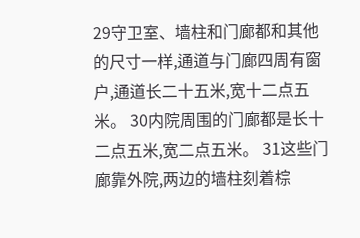29守卫室、墙柱和门廊都和其他的尺寸一样,通道与门廊四周有窗户,通道长二十五米,宽十二点五米。 30内院周围的门廊都是长十二点五米,宽二点五米。 31这些门廊靠外院,两边的墙柱刻着棕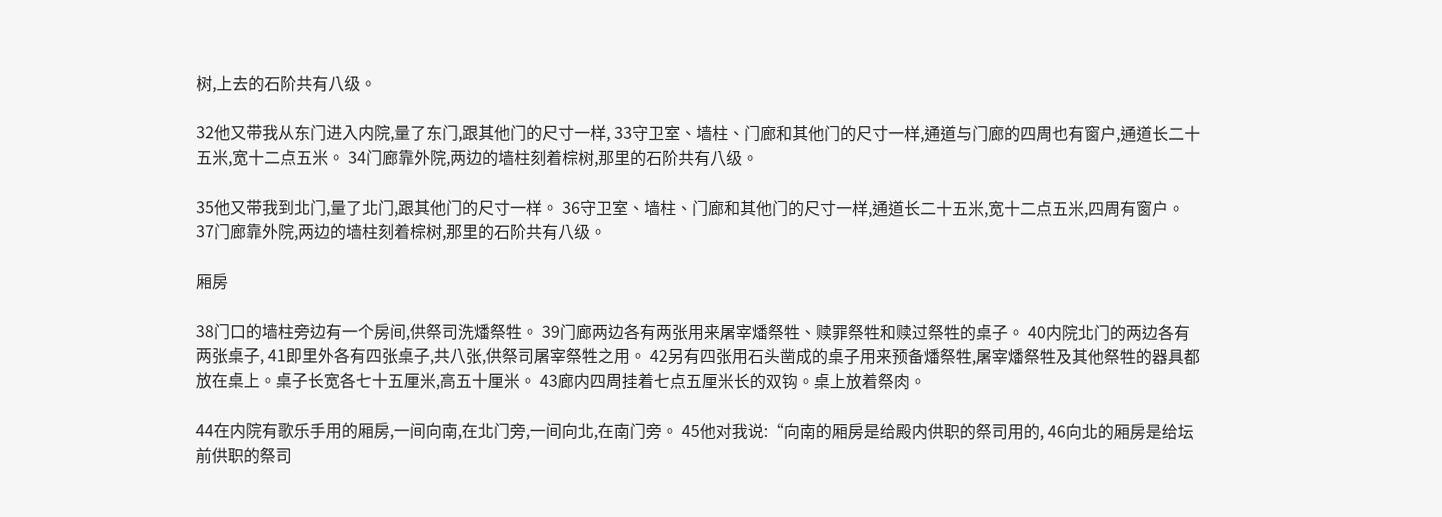树,上去的石阶共有八级。

32他又带我从东门进入内院,量了东门,跟其他门的尺寸一样, 33守卫室、墙柱、门廊和其他门的尺寸一样,通道与门廊的四周也有窗户,通道长二十五米,宽十二点五米。 34门廊靠外院,两边的墙柱刻着棕树,那里的石阶共有八级。

35他又带我到北门,量了北门,跟其他门的尺寸一样。 36守卫室、墙柱、门廊和其他门的尺寸一样,通道长二十五米,宽十二点五米,四周有窗户。 37门廊靠外院,两边的墙柱刻着棕树,那里的石阶共有八级。

厢房

38门口的墙柱旁边有一个房间,供祭司洗燔祭牲。 39门廊两边各有两张用来屠宰燔祭牲、赎罪祭牲和赎过祭牲的桌子。 40内院北门的两边各有两张桌子, 41即里外各有四张桌子,共八张,供祭司屠宰祭牲之用。 42另有四张用石头凿成的桌子用来预备燔祭牲,屠宰燔祭牲及其他祭牲的器具都放在桌上。桌子长宽各七十五厘米,高五十厘米。 43廊内四周挂着七点五厘米长的双钩。桌上放着祭肉。

44在内院有歌乐手用的厢房,一间向南,在北门旁,一间向北,在南门旁。 45他对我说:“向南的厢房是给殿内供职的祭司用的, 46向北的厢房是给坛前供职的祭司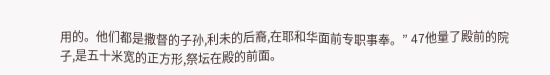用的。他们都是撒督的子孙,利未的后裔,在耶和华面前专职事奉。” 47他量了殿前的院子,是五十米宽的正方形,祭坛在殿的前面。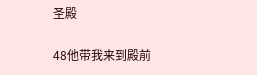圣殿

48他带我来到殿前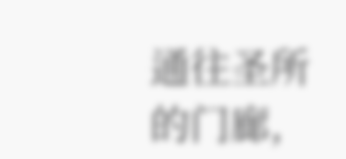通往圣所的门廊,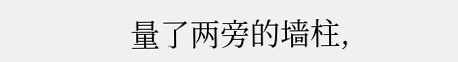量了两旁的墙柱,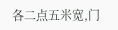各二点五米宽,门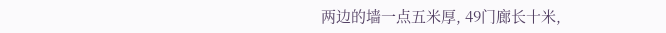两边的墙一点五米厚, 49门廊长十米,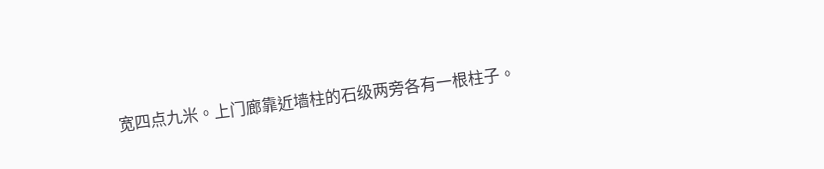宽四点九米。上门廊靠近墙柱的石级两旁各有一根柱子。